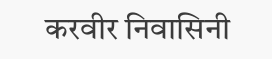करवीर निवासिनी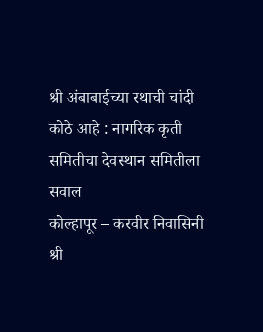श्री अंबाबाईच्या रथाची चांदी कोठे आहे : नागरिक कृती समितीचा देवस्थान समितीला सवाल
कोल्हापूर – करवीर निवासिनी श्री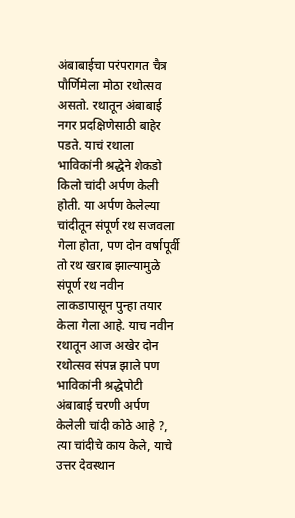अंबाबाईचा परंपरागत चैत्र पौर्णिमेला मोठा रथोत्सव असतो. रथातून अंबाबाई नगर प्रदक्षिणेसाठी बाहेर पडते. याचं रथाला भाविकांनी श्रद्धेने शेकडो किलो चांदी अर्पण केली होती. या अर्पण केलेल्या चांदीतून संपूर्ण रथ सजवला गेला होता, पण दोन वर्षापूर्वी तो रथ खराब झाल्यामुळे संपूर्ण रथ नवीन लाकडापासून पुन्हा तयार केला गेला आहे. याच नवीन रथातून आज अखेर दोन रथोत्सव संपन्न झाले पण भाविकांनी श्रद्धेपोटी अंबाबाई चरणी अर्पण केलेली चांदी कोठे आहे ?, त्या चांदीचे काय केले, याचे उत्तर देवस्थान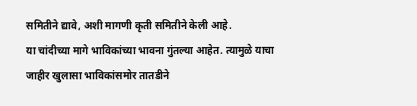समितीने द्यावे, अशी मागणी कृती समितीने केली आहे.
या चांदीच्या मागे भाविकांच्या भावना गुंतल्या आहेत. त्यामुळे याचा जाहीर खुलासा भाविकांसमोर तातडीने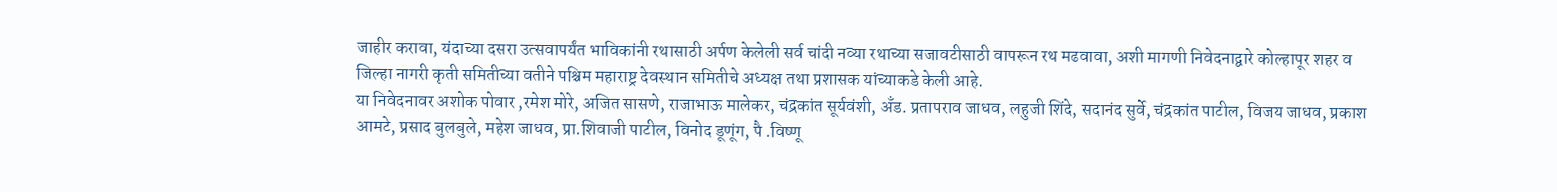जाहीर करावा, यंदाच्या दसरा उत्सवापर्यंत भाविकांनी रथासाठी अर्पण केलेली सर्व चांदी नव्या रथाच्या सजावटीसाठी वापरून रथ मढवावा, अशी मागणी निवेदनाद्वारे कोल्हापूर शहर व जिल्हा नागरी कृती समितीच्या वतीने पश्चिम महाराष्ट्र देवस्थान समितीचे अध्यक्ष तथा प्रशासक यांच्याकडे केली आहे.
या निवेदनावर अशोक पोवार ,रमेश मोरे, अजित सासणे, राजाभाऊ मालेकर, चंद्रकांत सूर्यवंशी, अँड. प्रतापराव जाधव, लहुजी शिंदे, सदानंद सुर्वे, चंद्रकांत पाटील, विजय जाधव, प्रकाश आमटे, प्रसाद बुलबुले, महेश जाधव, प्रा.शिवाजी पाटील, विनोद डूणूंग, पै .विष्णू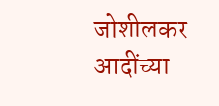जोशीलकर आदींच्या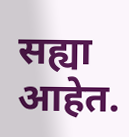सह्या आहेत.